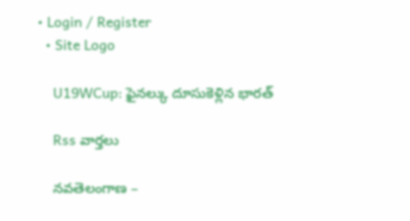• Login / Register
  • Site Logo

    U19WCup: ఫైనల్కు దూసుకెళ్లిన భారత్

    Rss వార్తలు

    నవతెలంగాణ –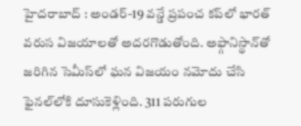హైదరాబాద్ : అండర్-19 వన్డే ప్రపంచ కప్‌లో భారత్‌ వరుస విజయాలతో అదరగొడుతోంది. అఫ్గానిస్థాన్‌తో జరిగిన సెమీస్‌లో ఘన విజయం నమోదు చేసి ఫైనల్‌లోకి దూసుకెళ్లింది. 311 పరుగుల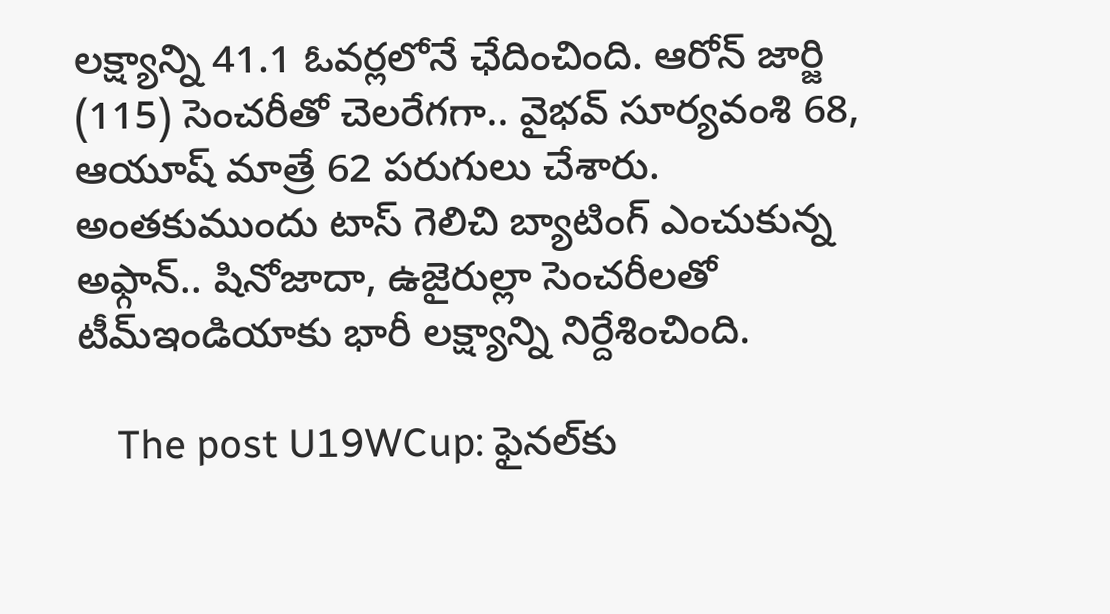లక్ష్యాన్ని 41.1 ఓవర్లలోనే ఛేదించింది. ఆరోన్‌ జార్జి (115) సెంచరీతో చెలరేగగా.. వైభవ్‌ సూర్యవంశి 68, ఆయూష్‌ మాత్రే 62 పరుగులు చేశారు. అంతకుముందు టాస్ గెలిచి బ్యాటింగ్ ఎంచుకున్న అఫ్గాన్.. షినోజాదా, ఉజైరుల్లా సెంచరీలతో టీమ్ఇండియాకు భారీ లక్ష్యాన్ని నిర్దేశించింది.

    The post U19WCup: ఫైనల్‌కు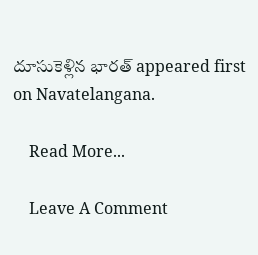దూసుకెళ్లిన భారత్‌ appeared first on Navatelangana.

    Read More...

    Leave A Comment